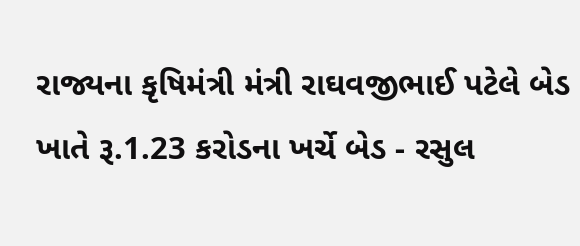રાજ્યના કૃષિમંત્રી મંત્રી રાઘવજીભાઈ પટેલે બેડ ખાતે રૂ.1.23 કરોડના ખર્ચે બેડ - રસુલ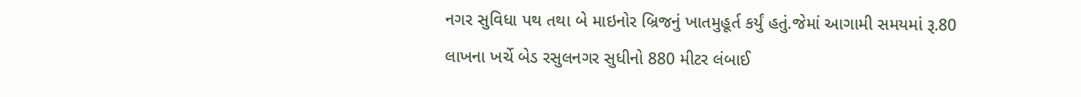નગર સુવિધા પથ તથા બે માઇનોર બ્રિજનું ખાતમુહૂર્ત કર્યું હતું.જેમાં આગામી સમયમાં રૂ.80 લાખના ખર્ચે બેડ રસુલનગર સુધીનો 880 મીટર લંબાઈ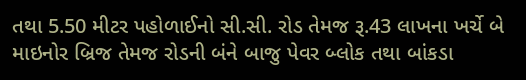તથા 5.50 મીટર પહોળાઈનો સી.સી. રોડ તેમજ રૂ.43 લાખના ખર્ચે બે માઇનોર બ્રિજ તેમજ રોડની બંને બાજુ પેવર બ્લોક તથા બાંકડા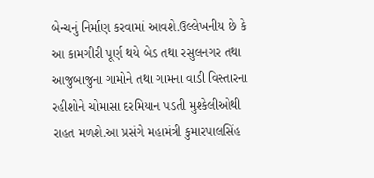બેન્ચનું નિર્માણ કરવામાં આવશે.ઉલ્લેખનીય છે કે આ કામગીરી પૂર્ણ થયે બેડ તથા રસુલનગર તથા આજુબાજુના ગામોને તથા ગામના વાડી વિસ્તારના રહીશોને ચોમાસા દરમિયાન પડતી મુશ્કેલીઓથી રાહત મળશે.આ પ્રસંગે મહામંત્રી કુમારપાલસિંહ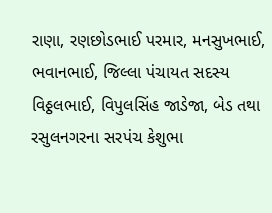રાણા, રણછોડભાઈ પરમાર, મનસુખભાઈ, ભવાનભાઈ, જિલ્લા પંચાયત સદસ્ય વિઠ્ઠલભાઈ, વિપુલસિંહ જાડેજા, બેડ તથા રસુલનગરના સરપંચ કેશુભા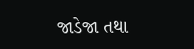જાડેજા તથા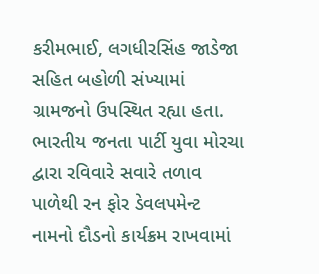કરીમભાઈ, લગધીરસિંહ જાડેજા સહિત બહોળી સંખ્યામાં ગ્રામજનો ઉપસ્થિત રહ્યા હતા.
ભારતીય જનતા પાર્ટી યુવા મોરચા દ્વારા રવિવારે સવારે તળાવ પાળેથી રન ફોર ડેવલપમેન્ટ નામનો દૌડનો કાર્યક્રમ રાખવામાં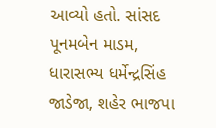આવ્યો હતો. સાંસદ પૂનમબેન માડમ, ધારાસભ્ય ધર્મેન્દ્રસિંહ જાડેજા, શહેર ભાજપા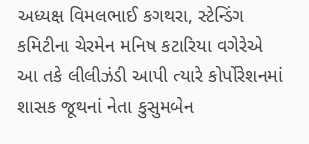અધ્યક્ષ વિમલભાઈ કગથરા, સ્ટેન્ડિંગ કમિટીના ચેરમેન મનિષ કટારિયા વગેરેએ આ તકે લીલીઝંડી આપી ત્યારે કોર્પોરેશનમાં શાસક જૂથનાં નેતા કુસુમબેન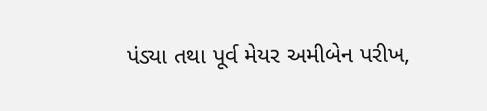પંડ્યા તથા પૂર્વ મેયર અમીબેન પરીખ,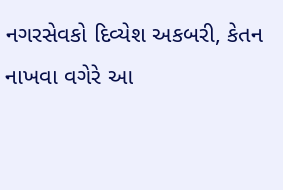નગરસેવકો દિવ્યેશ અકબરી, કેતન નાખવા વગેરે આ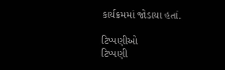કાર્યક્રમમાં જોડાયા હતાં.

ટિપ્પણીઓ
ટિપ્પણી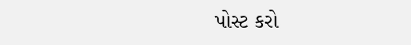પોસ્ટ કરો